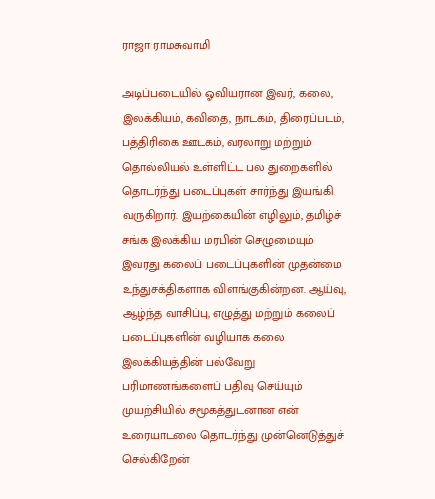ராஜா ராமசுவாமி

அடிப்படையில் ஓவியரான இவர், கலை, இலக்கியம், கவிதை, நாடகம், திரைப்படம், பத்திரிகை ஊடகம், வரலாறு மற்றும் தொல்லியல் உள்ளிட்ட பல துறைகளில் தொடர்ந்து படைப்புகள் சார்ந்து இயங்கி வருகிறார். இயற்கையின் எழிலும், தமிழ்ச் சங்க இலக்கிய மரபின் செழுமையும் இவரது கலைப் படைப்புகளின் முதன்மை உந்துசக்திகளாக விளங்குகின்றன. ஆய்வு, ஆழ்ந்த வாசிப்பு, எழுத்து மற்றும் கலைப் படைப்புகளின் வழியாக கலை இலக்கியத்தின் பல்வேறு பரிமாணங்களைப் பதிவு செய்யும் முயற்சியில் சமூகத்துடனான என் உரையாடலை தொடர்ந்து முன்னெடுத்துச் செல்கிறேன்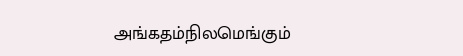அங்கதம்நிலமெங்கும்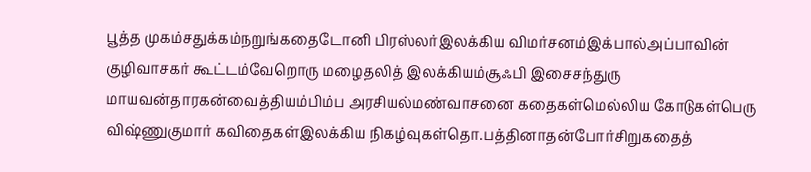பூத்த முகம்சதுக்கம்நறுங்கதைடோனி பிரஸ்லர்இலக்கிய விமர்சனம்இக்பால்அப்பாவின் குழிவாசகர் கூட்டம்வேறொரு மழைதலித் இலக்கியம்சூஃபி இசைசந்துரு மாயவன்தாரகன்வைத்தியம்பிம்ப அரசியல்மண்வாசனை கதைகள்மெல்லிய கோடுகள்பெரு விஷ்ணுகுமார் கவிதைகள்இலக்கிய நிகழ்வுகள்தொ.பத்தினாதன்போர்சிறுகதைத்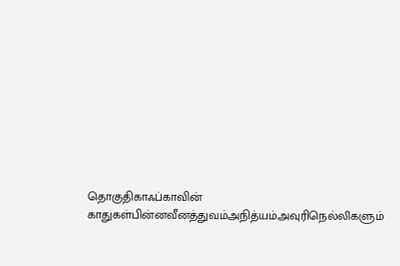தொகுதிகாஃப்காவின் காதுகள்பின்னவீனத்துவம்அநித்யம்அவுரிநெல்லிகளும்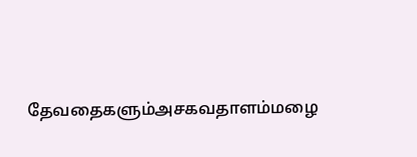தேவதைகளும்அசகவதாளம்மழை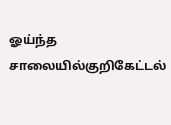ஓய்ந்த சாலையில்குறிகேட்டல்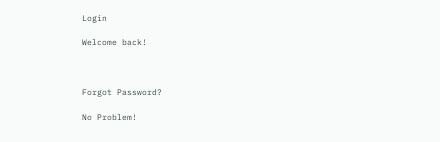Login

Welcome back!



Forgot Password?

No Problem!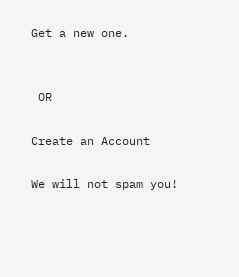Get a new one.


 OR

Create an Account

We will not spam you!